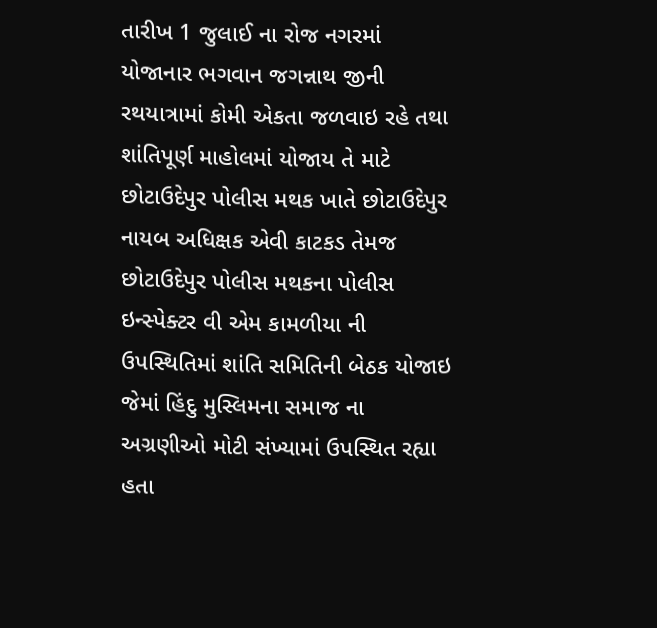તારીખ 1 જુલાઈ ના રોજ નગરમાં યોજાનાર ભગવાન જગન્નાથ જીની રથયાત્રામાં કોમી એકતા જળવાઇ રહે તથા શાંતિપૂર્ણ માહોલમાં યોજાય તે માટે છોટાઉદેપુર પોલીસ મથક ખાતે છોટાઉદેપુર નાયબ અધિક્ષક એવી કાટકડ તેમજ છોટાઉદેપુર પોલીસ મથકના પોલીસ ઇન્સ્પેક્ટર વી એમ કામળીયા ની ઉપસ્થિતિમાં શાંતિ સમિતિની બેઠક યોજાઇ જેમાં હિંદુ મુસ્લિમના સમાજ ના અગ્રણીઓ મોટી સંખ્યામાં ઉપસ્થિત રહ્યા હતા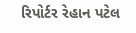રિપોર્ટર રેહાન પટેલ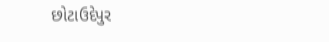છોટાઉદેપુર